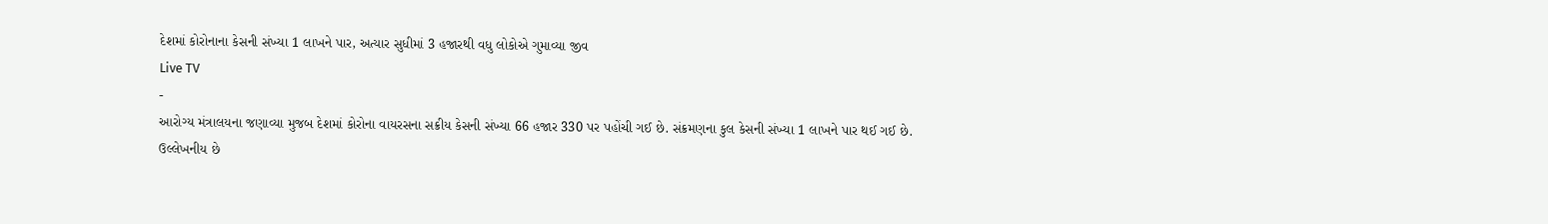દેશમાં કોરોનાના કેસની સંખ્યા 1 લાખને પાર, અત્યાર સુધીમાં 3 હજારથી વધુ લોકોએ ગુમાવ્યા જીવ
Live TV
-
આરોગ્ય મંત્રાલયના જણાવ્યા મુજબ દેશમાં કોરોના વાયરસના સક્રીય કેસની સંખ્યા 66 હજાર 330 પર પહોંચી ગઈ છે. સંક્રમણના કુલ કેસની સંખ્યા 1 લાખને પાર થઈ ગઈ છે.
ઉલ્લેખનીય છે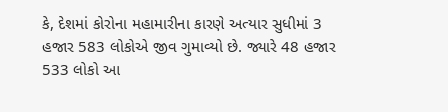કે, દેશમાં કોરોના મહામારીના કારણે અત્યાર સુધીમાં 3 હજાર 583 લોકોએ જીવ ગુમાવ્યો છે. જ્યારે 48 હજાર 533 લોકો આ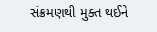સંક્રમણથી મુક્ત થઈને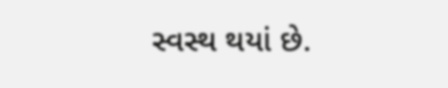સ્વસ્થ થયાં છે.